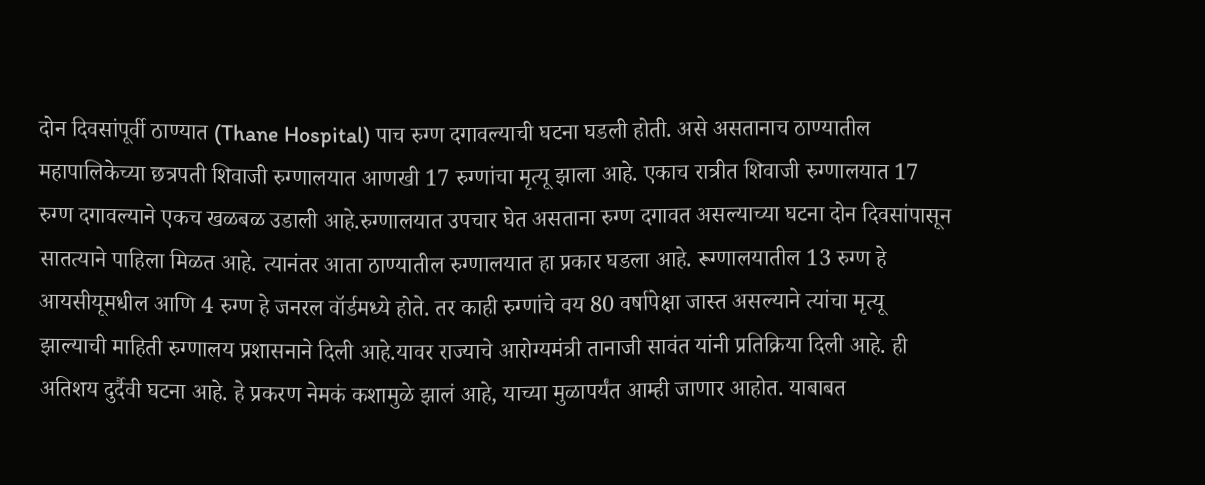दोन दिवसांपूर्वी ठाण्यात (Thane Hospital) पाच रुग्ण दगावल्याची घटना घडली होती. असे असतानाच ठाण्यातील महापालिकेच्या छत्रपती शिवाजी रुग्णालयात आणखी 17 रुग्णांचा मृत्यू झाला आहे. एकाच रात्रीत शिवाजी रुग्णालयात 17 रुग्ण दगावल्याने एकच खळबळ उडाली आहे.रुग्णालयात उपचार घेत असताना रुग्ण दगावत असल्याच्या घटना दोन दिवसांपासून सातत्याने पाहिला मिळत आहे. त्यानंतर आता ठाण्यातील रुग्णालयात हा प्रकार घडला आहे. रूग्णालयातील 13 रुग्ण हे आयसीयूमधील आणि 4 रुग्ण हे जनरल वॉर्डमध्ये होते. तर काही रुग्णांचे वय 80 वर्षापेक्षा जास्त असल्याने त्यांचा मृत्यू झाल्याची माहिती रुग्णालय प्रशासनाने दिली आहे.यावर राज्याचे आरोग्यमंत्री तानाजी सावंत यांनी प्रतिक्रिया दिली आहे. ही अतिशय दुर्दैवी घटना आहे. हे प्रकरण नेमकं कशामुळे झालं आहे, याच्या मुळापर्यंत आम्ही जाणार आहोत. याबाबत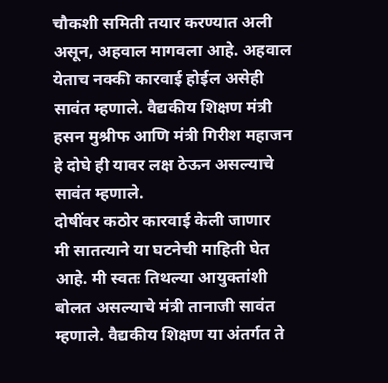चौकशी समिती तयार करण्यात अली असून, अहवाल मागवला आहे. अहवाल येताच नक्की कारवाई होईल असेही सावंत म्हणाले. वैद्यकीय शिक्षण मंत्री हसन मुश्रीफ आणि मंत्री गिरीश महाजन हे दोघे ही यावर लक्ष ठेऊन असल्याचे सावंत म्हणाले.
दोषींवर कठोर कारवाई केली जाणार
मी सातत्याने या घटनेची माहिती घेत आहे. मी स्वतः तिथल्या आयुक्तांशी बोलत असल्याचे मंत्री तानाजी सावंत म्हणाले. वैद्यकीय शिक्षण या अंतर्गत ते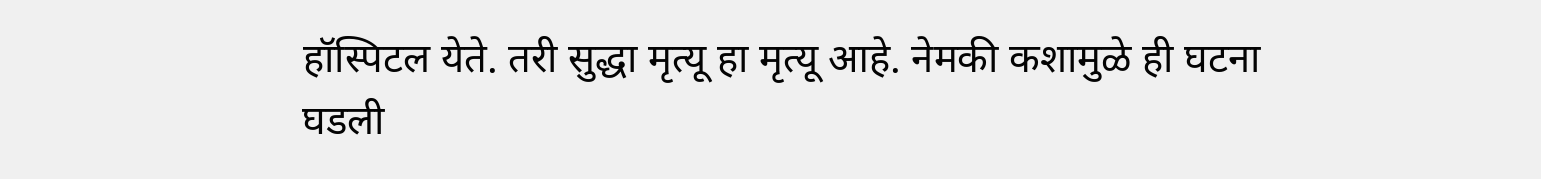हॉस्पिटल येते. तरी सुद्धा मृत्यू हा मृत्यू आहे. नेमकी कशामुळे ही घटना घडली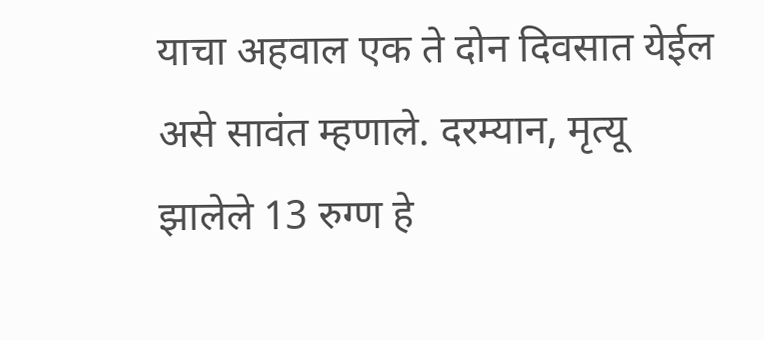याचा अहवाल एक ते दोन दिवसात येईल असे सावंत म्हणाले. दरम्यान, मृत्यू झालेले 13 रुग्ण हे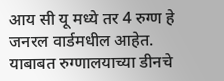आय सी यू मध्ये तर 4 रुग्ण हे जनरल वार्डमधील आहेत. याबाबत रुग्णालयाच्या डीनचे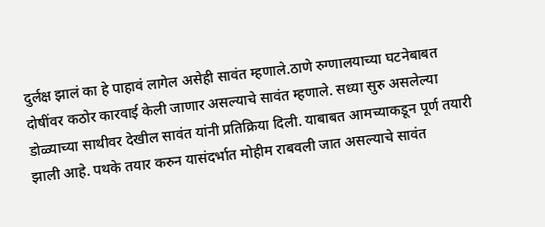दुर्लक्ष झालं का हे पाहावं लागेल असेही सावंत म्हणाले.ठाणे रुग्णालयाच्या घटनेबाबत दोषींवर कठोर कारवाई केली जाणार असल्याचे सावंत म्हणाले. सध्या सुरु असलेल्या डोळ्याच्या साथीवर देखील सावंत यांनी प्रतिक्रिया दिली. याबाबत आमच्याकडून पूर्ण तयारी झाली आहे. पथके तयार करुन यासंदर्भात मोहीम राबवली जात असल्याचे सावंत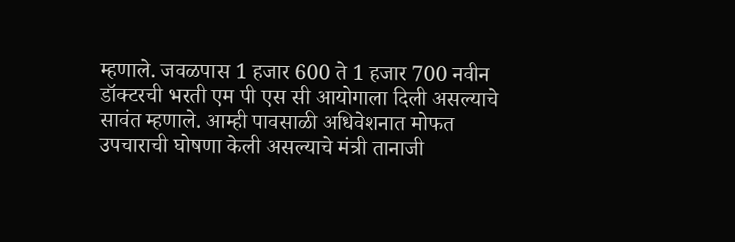म्हणाले. जवळपास 1 हजार 600 ते 1 हजार 700 नवीन डॉक्टरची भरती एम पी एस सी आयोगाला दिली असल्याचे सावंत म्हणाले. आम्ही पावसाळी अधिवेशनात मोफत उपचाराची घोषणा केली असल्याचे मंत्री तानाजी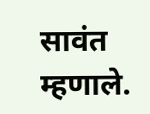सावंत म्हणाले.